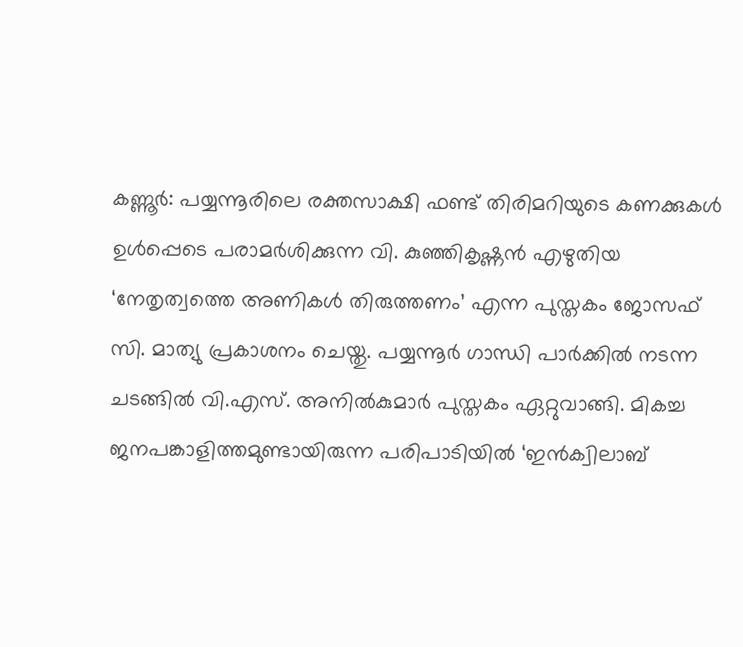കണ്ണൂർ: പയ്യന്നൂരിലെ രക്തസാക്ഷി ഫണ്ട് തിരിമറിയുടെ കണക്കുകൾ ഉൾപ്പെടെ പരാമർശിക്കുന്ന വി. കുഞ്ഞികൃഷ്ണൻ എഴുതിയ ‘നേതൃത്വത്തെ അണികൾ തിരുത്തണം’ എന്ന പുസ്തകം ജോസഫ് സി. മാത്യു പ്രകാശനം ചെയ്തു. പയ്യന്നൂർ ഗാന്ധി പാർക്കിൽ നടന്ന ചടങ്ങിൽ വി.എസ്. അനിൽകുമാർ പുസ്തകം ഏറ്റുവാങ്ങി. മികച്ച ജനപങ്കാളിത്തമുണ്ടായിരുന്ന പരിപാടിയിൽ ‘ഇൻക്വിലാബ്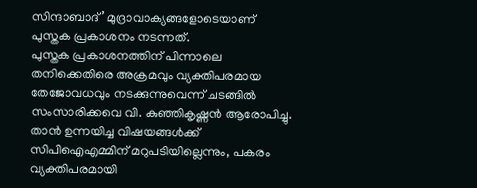സിന്ദാബാദ്’ മുദ്രാവാക്യങ്ങളോടെയാണ് പുസ്തക പ്രകാശനം നടന്നത്.
പുസ്തക പ്രകാശനത്തിന് പിന്നാലെ തനിക്കെതിരെ അക്രമവും വ്യക്തിപരമായ തേജോവധവും നടക്കുന്നുവെന്ന് ചടങ്ങിൽ സംസാരിക്കവെ വി. കുഞ്ഞികൃഷ്ണൻ ആരോപിച്ചു. താൻ ഉന്നയിച്ച വിഷയങ്ങൾക്ക് സിപിഐഎമ്മിന് മറുപടിയില്ലെന്നും, പകരം വ്യക്തിപരമായി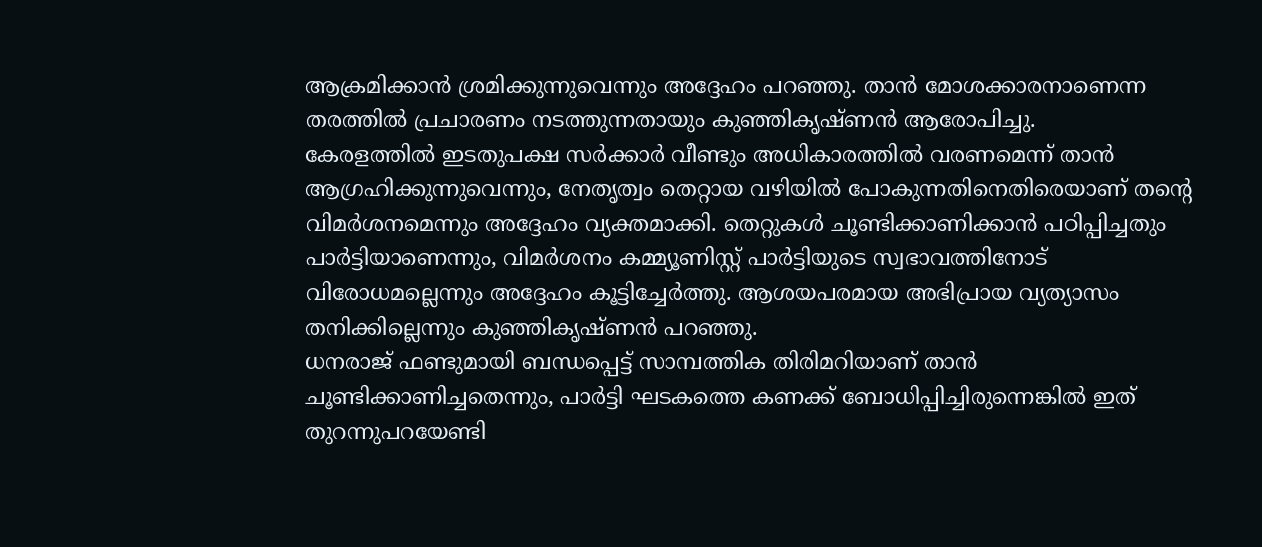ആക്രമിക്കാൻ ശ്രമിക്കുന്നുവെന്നും അദ്ദേഹം പറഞ്ഞു. താൻ മോശക്കാരനാണെന്ന തരത്തിൽ പ്രചാരണം നടത്തുന്നതായും കുഞ്ഞികൃഷ്ണൻ ആരോപിച്ചു.
കേരളത്തിൽ ഇടതുപക്ഷ സർക്കാർ വീണ്ടും അധികാരത്തിൽ വരണമെന്ന് താൻ ആഗ്രഹിക്കുന്നുവെന്നും, നേതൃത്വം തെറ്റായ വഴിയിൽ പോകുന്നതിനെതിരെയാണ് തന്റെ വിമർശനമെന്നും അദ്ദേഹം വ്യക്തമാക്കി. തെറ്റുകൾ ചൂണ്ടിക്കാണിക്കാൻ പഠിപ്പിച്ചതും പാർട്ടിയാണെന്നും, വിമർശനം കമ്മ്യൂണിസ്റ്റ് പാർട്ടിയുടെ സ്വഭാവത്തിനോട് വിരോധമല്ലെന്നും അദ്ദേഹം കൂട്ടിച്ചേർത്തു. ആശയപരമായ അഭിപ്രായ വ്യത്യാസം തനിക്കില്ലെന്നും കുഞ്ഞികൃഷ്ണൻ പറഞ്ഞു.
ധനരാജ് ഫണ്ടുമായി ബന്ധപ്പെട്ട് സാമ്പത്തിക തിരിമറിയാണ് താൻ ചൂണ്ടിക്കാണിച്ചതെന്നും, പാർട്ടി ഘടകത്തെ കണക്ക് ബോധിപ്പിച്ചിരുന്നെങ്കിൽ ഇത് തുറന്നുപറയേണ്ടി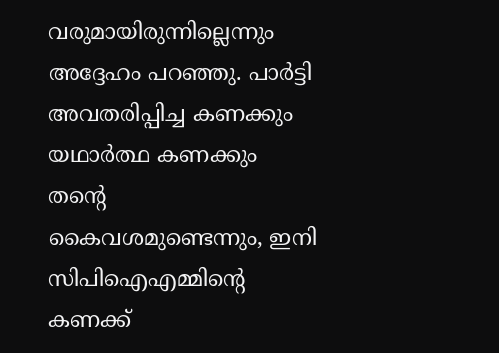വരുമായിരുന്നില്ലെന്നും അദ്ദേഹം പറഞ്ഞു. പാർട്ടി അവതരിപ്പിച്ച കണക്കും യഥാർത്ഥ കണക്കും തന്റെ കൈവശമുണ്ടെന്നും, ഇനി സിപിഐഎമ്മിന്റെ കണക്ക്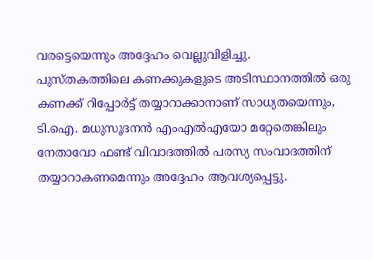വരട്ടെയെന്നും അദ്ദേഹം വെല്ലുവിളിച്ചു.
പുസ്തകത്തിലെ കണക്കുകളുടെ അടിസ്ഥാനത്തിൽ ഒരു കണക്ക് റിപ്പോർട്ട് തയ്യാറാക്കാനാണ് സാധ്യതയെന്നും, ടി.ഐ. മധുസൂദനൻ എംഎൽഎയോ മറ്റേതെങ്കിലും നേതാവോ ഫണ്ട് വിവാദത്തിൽ പരസ്യ സംവാദത്തിന് തയ്യാറാകണമെന്നും അദ്ദേഹം ആവശ്യപ്പെട്ടു.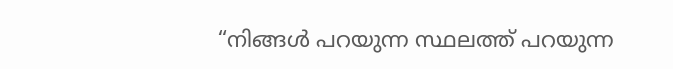“നിങ്ങൾ പറയുന്ന സ്ഥലത്ത് പറയുന്ന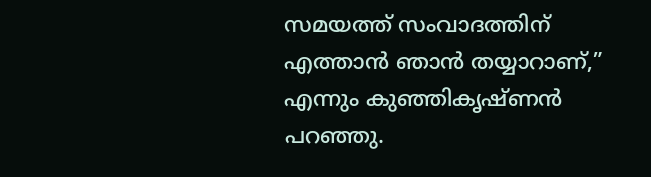സമയത്ത് സംവാദത്തിന് എത്താൻ ഞാൻ തയ്യാറാണ്,” എന്നും കുഞ്ഞികൃഷ്ണൻ പറഞ്ഞു.